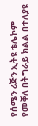የሰሜን ሪጅን ኢትዩ ቴሌኮም የመቐለ በትግራይ ክልል በተለያዩ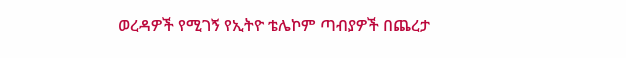ወረዳዎች የሚገኝ የኢትዮ ቴሌኮም ጣብያዎች በጨረታ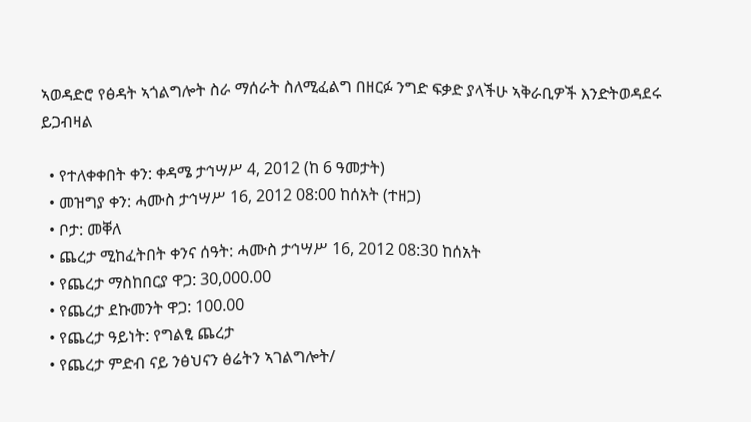ኣወዳድሮ የፅዳት ኣጎልግሎት ስራ ማሰራት ስለሚፈልግ በዘርፉ ንግድ ፍቃድ ያላችሁ ኣቅራቢዎች እንድትወዳደሩ ይጋብዛል

  • የተለቀቀበት ቀን: ቀዳሜ ታኅሣሥ 4, 2012 (ከ 6 ዓመታት)
  • መዝግያ ቀን: ሓሙስ ታኅሣሥ 16, 2012 08:00 ከሰአት (ተዘጋ)
  • ቦታ: መቐለ
  • ጨረታ ሚከፈትበት ቀንና ሰዓት: ሓሙስ ታኅሣሥ 16, 2012 08:30 ከሰአት
  • የጨረታ ማስከበርያ ዋጋ: 30,000.00
  • የጨረታ ደኩመንት ዋጋ: 100.00
  • የጨረታ ዓይነት: የግልፂ ጨረታ
  • የጨረታ ምድብ ናይ ንፅህናን ፅሬትን ኣገልግሎት/